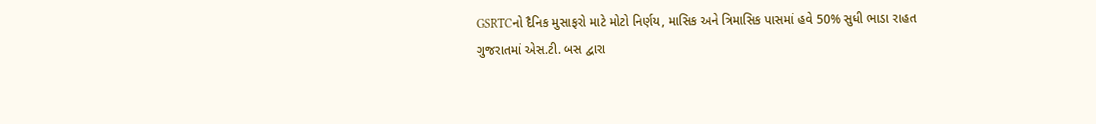GSRTCનો દૈનિક મુસાફરો માટે મોટો નિર્ણય, માસિક અને ત્રિમાસિક પાસમાં હવે 50% સુધી ભાડા રાહત
ગુજરાતમાં એસ.ટી. બસ દ્વારા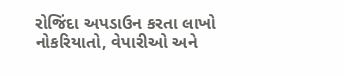રોજિંદા અપડાઉન કરતા લાખો નોકરિયાતો, વેપારીઓ અને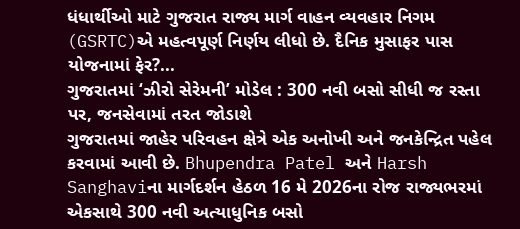ધંધાર્થીઓ માટે ગુજરાત રાજ્ય માર્ગ વાહન વ્યવહાર નિગમ (GSRTC)એ મહત્વપૂર્ણ નિર્ણય લીધો છે. દૈનિક મુસાફર પાસ યોજનામાં ફેર?...
ગુજરાતમાં ‘ઝીરો સેરેમની’ મોડેલ : 300 નવી બસો સીધી જ રસ્તા પર, જનસેવામાં તરત જોડાશે
ગુજરાતમાં જાહેર પરિવહન ક્ષેત્રે એક અનોખી અને જનકેન્દ્રિત પહેલ કરવામાં આવી છે. Bhupendra Patel અને Harsh Sanghaviના માર્ગદર્શન હેઠળ 16 મે 2026ના રોજ રાજ્યભરમાં એકસાથે 300 નવી અત્યાધુનિક બસો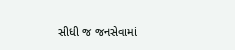સીધી જ જનસેવામાં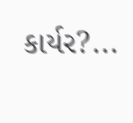કાર્યર?...